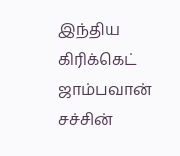இந்திய கிரிக்கெட் ஜாம்பவான் சச்சின்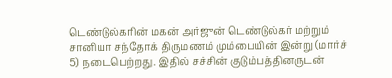டெண்டுல்கரின் மகன் அர்ஜுன் டெண்டுல்கர் மற்றும் சானியா சந்தோக் திருமணம் மும்பையின் இன்று (மார்ச் 5) நடைபெற்றது. இதில் சச்சின் குடும்பத்தினருடன்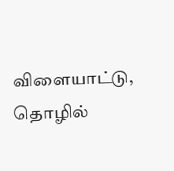விளையாட்டு, தொழில்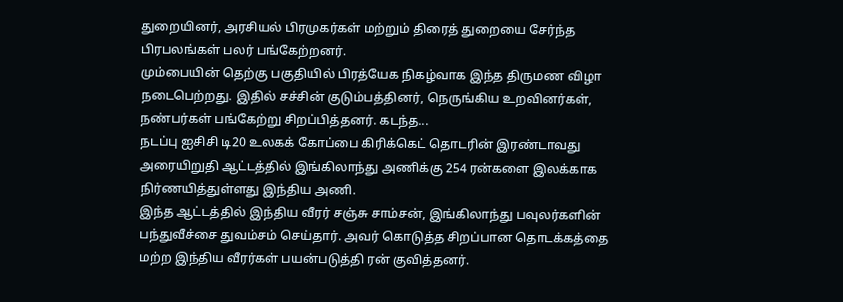துறையினர், அரசியல் பிரமுகர்கள் மற்றும் திரைத் துறையை சேர்ந்த பிரபலங்கள் பலர் பங்கேற்றனர்.
மும்பையின் தெற்கு பகுதியில் பிரத்யேக நிகழ்வாக இந்த திருமண விழா நடைபெற்றது. இதில் சச்சின் குடும்பத்தினர், நெருங்கிய உறவினர்கள், நண்பர்கள் பங்கேற்று சிறப்பித்தனர். கடந்த...
நடப்பு ஐசிசி டி20 உலகக் கோப்பை கிரிக்கெட் தொடரின் இரண்டாவது அரையிறுதி ஆட்டத்தில் இங்கிலாந்து அணிக்கு 254 ரன்களை இலக்காக நிர்ணயித்துள்ளது இந்திய அணி.
இந்த ஆட்டத்தில் இந்திய வீரர் சஞ்சு சாம்சன், இங்கிலாந்து பவுலர்களின் பந்துவீச்சை துவம்சம் செய்தார். அவர் கொடுத்த சிறப்பான தொடக்கத்தை மற்ற இந்திய வீரர்கள் பயன்படுத்தி ரன் குவித்தனர்.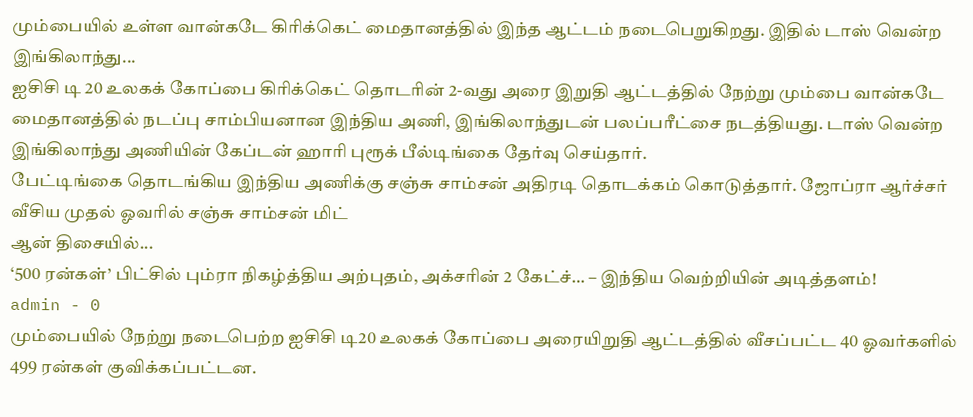மும்பையில் உள்ள வான்கடே கிரிக்கெட் மைதானத்தில் இந்த ஆட்டம் நடைபெறுகிறது. இதில் டாஸ் வென்ற இங்கிலாந்து...
ஐசிசி டி 20 உலகக் கோப்பை கிரிக்கெட் தொடரின் 2-வது அரை இறுதி ஆட்டத்தில் நேற்று மும்பை வான்கடே மைதானத்தில் நடப்பு சாம்பியனான இந்திய அணி, இங்கிலாந்துடன் பலப்பரீட்சை நடத்தியது. டாஸ் வென்ற இங்கிலாந்து அணியின் கேப்டன் ஹாரி புரூக் பீல்டிங்கை தேர்வு செய்தார்.
பேட்டிங்கை தொடங்கிய இந்திய அணிக்கு சஞ்சு சாம்சன் அதிரடி தொடக்கம் கொடுத்தார். ஜோப்ரா ஆர்ச்சர் வீசிய முதல் ஓவரில் சஞ்சு சாம்சன் மிட்
ஆன் திசையில்...
‘500 ரன்கள்’ பிட்சில் பும்ரா நிகழ்த்திய அற்புதம், அக்சரின் 2 கேட்ச்… – இந்திய வெற்றியின் அடித்தளம்!
admin - 0
மும்பையில் நேற்று நடைபெற்ற ஐசிசி டி20 உலகக் கோப்பை அரையிறுதி ஆட்டத்தில் வீசப்பட்ட 40 ஓவர்களில் 499 ரன்கள் குவிக்கப்பட்டன.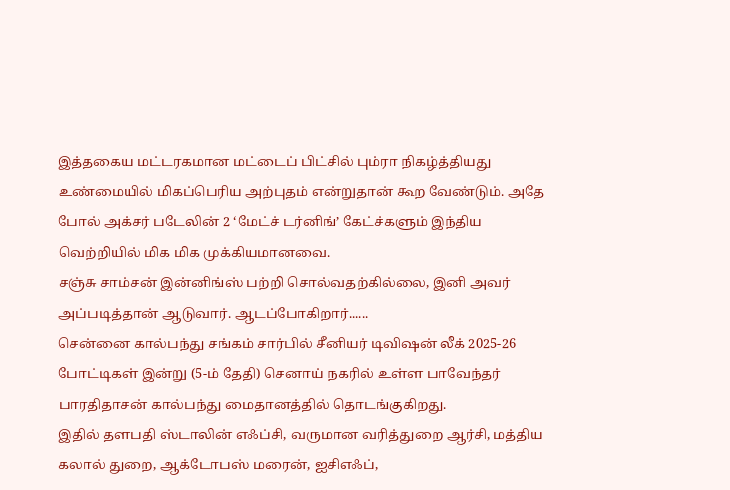இத்தகைய மட்டரகமான மட்டைப் பிட்சில் பும்ரா நிகழ்த்தியது உண்மையில் மிகப்பெரிய அற்புதம் என்றுதான் கூற வேண்டும். அதே போல் அக்சர் படேலின் 2 ‘மேட்ச் டர்னிங்’ கேட்ச்களும் இந்திய வெற்றியில் மிக மிக முக்கியமானவை.
சஞ்சு சாம்சன் இன்னிங்ஸ் பற்றி சொல்வதற்கில்லை, இனி அவர் அப்படித்தான் ஆடுவார். ஆடப்போகிறார்......
சென்னை கால்பந்து சங்கம் சார்பில் சீனியர் டிவிஷன் லீக் 2025-26 போட்டிகள் இன்று (5-ம் தேதி) செனாய் நகரில் உள்ள பாவேந்தர் பாரதிதாசன் கால்பந்து மைதானத்தில் தொடங்குகிறது.
இதில் தளபதி ஸ்டாலின் எஃப்சி, வருமான வரித்துறை ஆர்சி, மத்திய கலால் துறை, ஆக்டோபஸ் மரைன், ஐசிஎஃப்,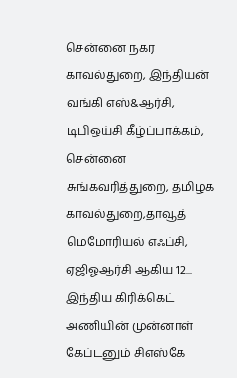சென்னை நகர காவல்துறை, இந்தியன் வங்கி எஸ்&ஆர்சி, டிபிஒய்சி கீழ்ப்பாக்கம், சென்னை சுங்கவரித்துறை, தமிழக காவல்துறை,தாவூத் மெமோரியல் எஃப்சி, ஏஜிஓஆர்சி ஆகிய 12...
இந்திய கிரிக்கெட் அணியின் முன்னாள் கேப்டனும் சிஎஸ்கே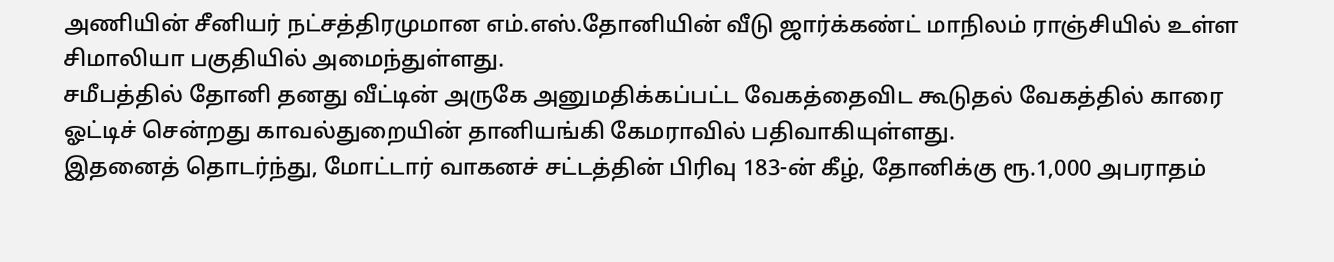அணியின் சீனியர் நட்சத்திரமுமான எம்.எஸ்.தோனியின் வீடு ஜார்க்கண்ட் மாநிலம் ராஞ்சியில் உள்ள சிமாலியா பகுதியில் அமைந்துள்ளது.
சமீபத்தில் தோனி தனது வீட்டின் அருகே அனுமதிக்கப்பட்ட வேகத்தைவிட கூடுதல் வேகத்தில் காரை ஓட்டிச் சென்றது காவல்துறையின் தானியங்கி கேமராவில் பதிவாகியுள்ளது.
இதனைத் தொடர்ந்து, மோட்டார் வாகனச் சட்டத்தின் பிரிவு 183-ன் கீழ், தோனிக்கு ரூ.1,000 அபராதம்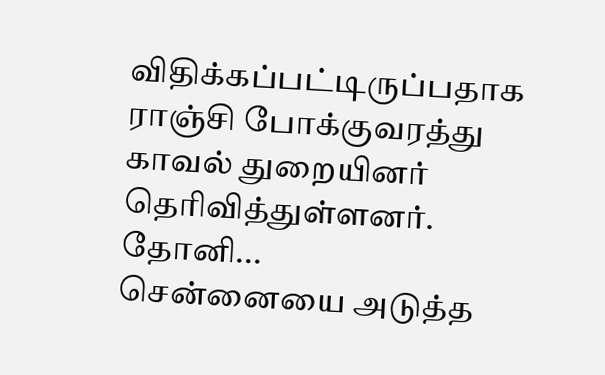விதிக்கப்பட்டிருப்பதாக ராஞ்சி போக்குவரத்து காவல் துறையினர் தெரிவித்துள்ளனர்.
தோனி...
சென்னையை அடுத்த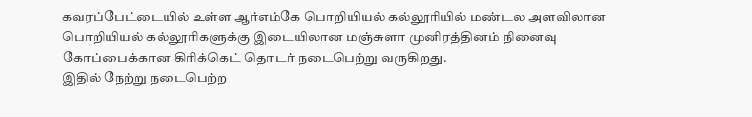கவரப்பேட்டையில் உள்ள ஆர்எம்கே பொறியியல் கல்லூரியில் மண்டல அளவிலான பொறியியல் கல்லூரிகளுக்கு இடையிலான மஞ்சுளா முனிரத்தினம் நினைவு கோப்பைக்கான கிரிக்கெட் தொடர் நடைபெற்று வருகிறது.
இதில் நேற்று நடைபெற்ற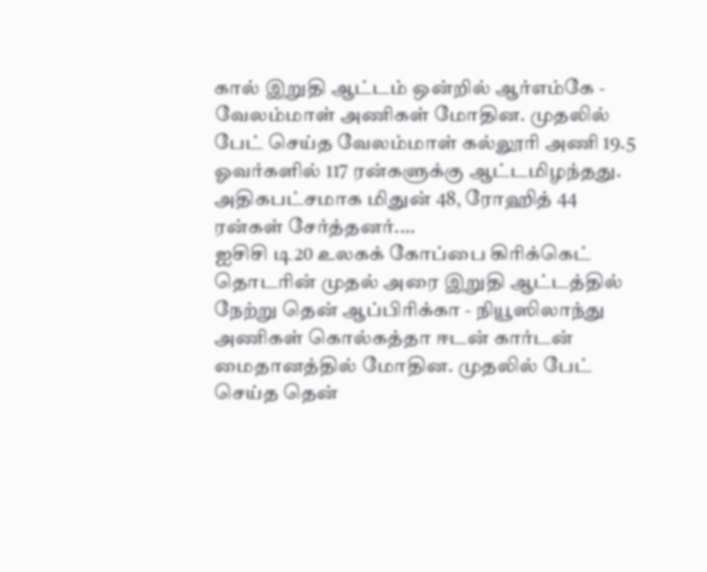கால் இறுதி ஆட்டம் ஒன்றில் ஆர்எம்கே - வேலம்மாள் அணிகள் மோதின. முதலில் பேட் செய்த வேலம்மாள் கல்லூரி அணி 19.5 ஓவர்களில் 117 ரன்களுக்கு ஆட்டமிழந்தது. அதிகபட்சமாக மிதுன் 48, ரோஹித் 44 ரன்கள் சேர்த்தனர்....
ஐசிசி டி20 உலகக் கோப்பை கிரிக்கெட் தொடரின் முதல் அரை இறுதி ஆட்டத்தில் நேற்று தென் ஆப்பிரிக்கா - நியூஸிலாந்து அணிகள் கொல்கத்தா ஈடன் கார்டன் மைதானத்தில் மோதின. முதலில் பேட் செய்த தென்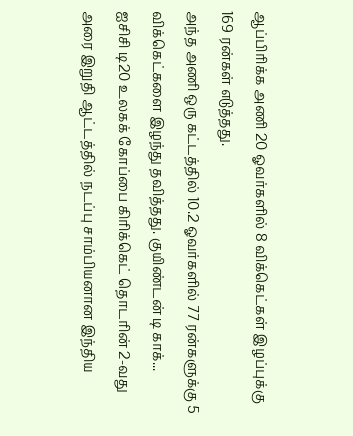ஆப்பிரிக்க அணி 20 ஓவர்களில் 8 விக்கெட்கள் இழப்புக்கு 169 ரன்கள் எடுத்தது.
அந்த அணி ஒரு கட்டத்தில் 10.2 ஓவர்களில் 77 ரன்களுக்கு 5 விக்கெட்களை இழந்து தவித்தது. குயிண்டன் டி காக்...
ஐசிசி டி20 உலகக் கோப்பை கிரிக்கெட் தொடரின் 2-வது அரை இறுதி ஆட்டத்தில் நடப்பு சாம்பியனான இந்திய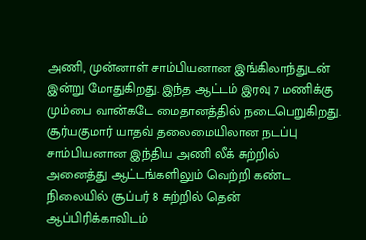அணி, முன்னாள் சாம்பியனான இங்கிலாந்துடன் இன்று மோதுகிறது. இந்த ஆட்டம் இரவு 7 மணிக்கு மும்பை வான்கடே மைதானத்தில் நடைபெறுகிறது.
சூர்யகுமார் யாதவ் தலைமையிலான நடப்பு சாம்பியனான இந்திய அணி லீக் சுற்றில் அனைத்து ஆட்டங்களிலும் வெற்றி கண்ட நிலையில் சூப்பர் 8 சுற்றில் தென் ஆப்பிரிக்காவிடம்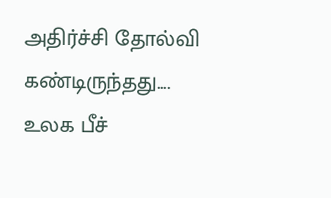அதிர்ச்சி தோல்வி கண்டிருந்தது....
உலக பீச்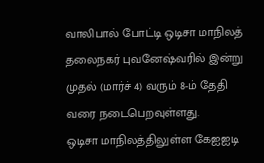வாலிபால் போட்டி ஒடிசா மாநிலத் தலைநகர் புவனேஷ்வரில் இன்று முதல் (மார்ச் 4) வரும் 8-ம் தேதி வரை நடைபெறவுள்ளது.
ஒடிசா மாநிலத்திலுள்ள கேஐஐடி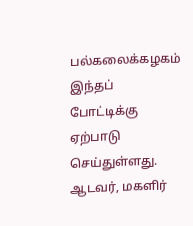பல்கலைக்கழகம் இந்தப் போட்டிக்கு ஏற்பாடு செய்துள்ளது. ஆடவர், மகளிர்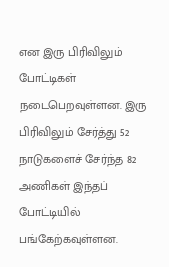என இரு பிரிவிலும் போட்டிகள் நடைபெறவுள்ளன. இரு பிரிவிலும் சேர்த்து 52 நாடுகளைச் சேர்ந்த 82 அணிகள் இந்தப் போட்டியில் பங்கேற்கவுள்ளன.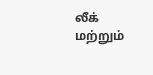லீக் மற்றும்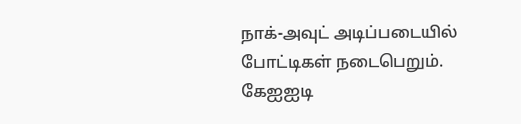நாக்-அவுட் அடிப்படையில் போட்டிகள் நடைபெறும். கேஐஐடி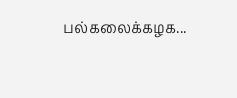பல்கலைக்கழக...